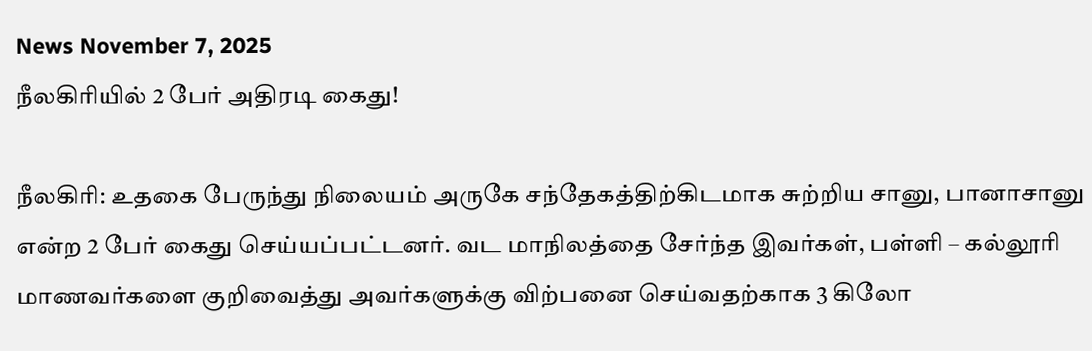News November 7, 2025
நீலகிரியில் 2 பேர் அதிரடி கைது!

நீலகிரி: உதகை பேருந்து நிலையம் அருகே சந்தேகத்திற்கிடமாக சுற்றிய சானு, பானாசானு என்ற 2 பேர் கைது செய்யப்பட்டனர். வட மாநிலத்தை சேர்ந்த இவர்கள், பள்ளி – கல்லூரி மாணவர்களை குறிவைத்து அவர்களுக்கு விற்பனை செய்வதற்காக 3 கிலோ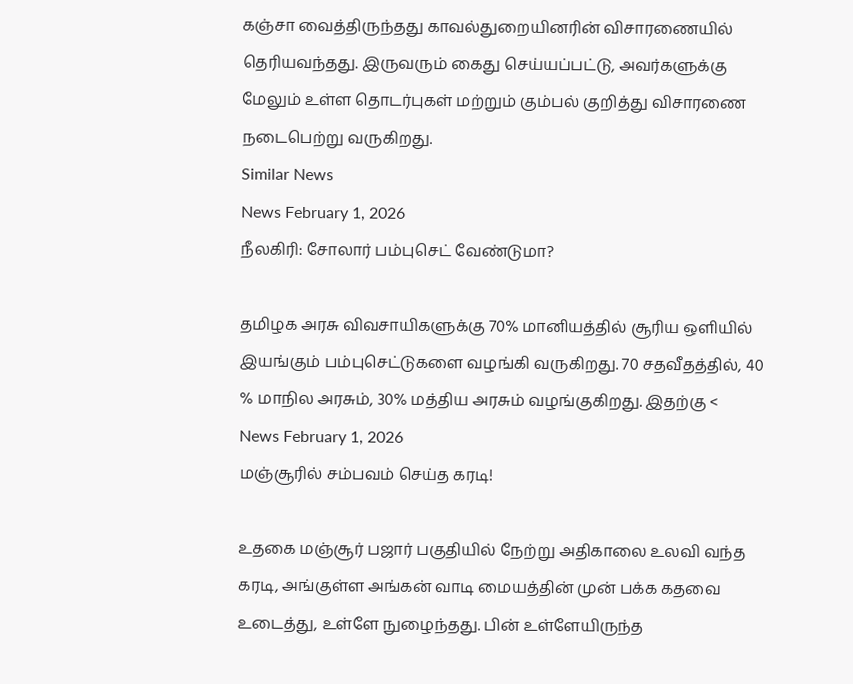கஞ்சா வைத்திருந்தது காவல்துறையினரின் விசாரணையில் தெரியவந்தது. இருவரும் கைது செய்யப்பட்டு, அவர்களுக்கு மேலும் உள்ள தொடர்புகள் மற்றும் கும்பல் குறித்து விசாரணை நடைபெற்று வருகிறது.
Similar News
News February 1, 2026
நீலகிரி: சோலார் பம்புசெட் வேண்டுமா?

தமிழக அரசு விவசாயிகளுக்கு 70% மானியத்தில் சூரிய ஒளியில் இயங்கும் பம்புசெட்டுகளை வழங்கி வருகிறது. 70 சதவீதத்தில், 40 % மாநில அரசும், 30% மத்திய அரசும் வழங்குகிறது. இதற்கு <
News February 1, 2026
மஞ்சூரில் சம்பவம் செய்த கரடி!

உதகை மஞ்சூர் பஜார் பகுதியில் நேற்று அதிகாலை உலவி வந்த கரடி, அங்குள்ள அங்கன் வாடி மையத்தின் முன் பக்க கதவை உடைத்து, உள்ளே நுழைந்தது. பின் உள்ளேயிருந்த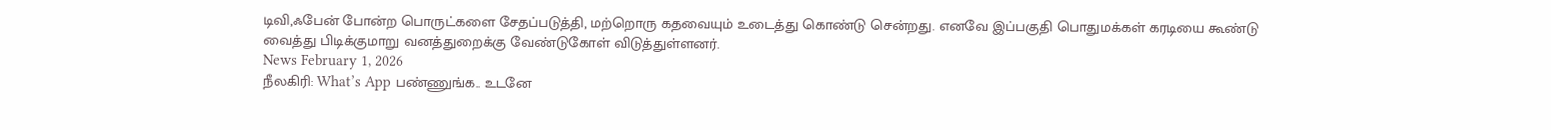டிவி,ஃபேன் போன்ற பொருட்களை சேதப்படுத்தி, மற்றொரு கதவையும் உடைத்து கொண்டு சென்றது. எனவே இப்பகுதி பொதுமக்கள் கரடியை கூண்டு வைத்து பிடிக்குமாறு வனத்துறைக்கு வேண்டுகோள் விடுத்துள்ளனர்.
News February 1, 2026
நீலகிரி: What’s App பண்ணுங்க.. உடனே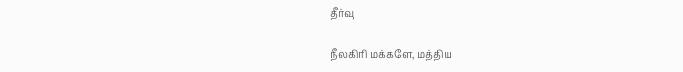தீர்வு

நீலகிரி மக்களே, மத்திய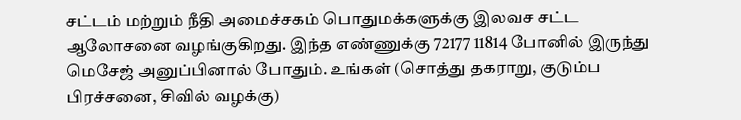சட்டம் மற்றும் நீதி அமைச்சகம் பொதுமக்களுக்கு இலவச சட்ட ஆலோசனை வழங்குகிறது. இந்த எண்ணுக்கு 72177 11814 போனில் இருந்து மெசேஜ் அனுப்பினால் போதும். உங்கள் (சொத்து தகராறு, குடும்ப பிரச்சனை, சிவில் வழக்கு)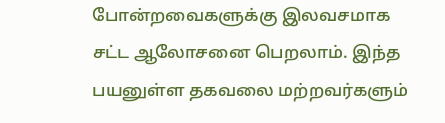போன்றவைகளுக்கு இலவசமாக சட்ட ஆலோசனை பெறலாம். இந்த பயனுள்ள தகவலை மற்றவர்களும்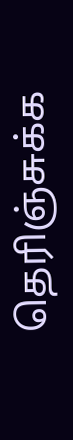தெரிஞ்சுக்க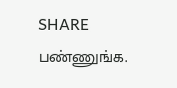SHARE பண்ணுங்க.